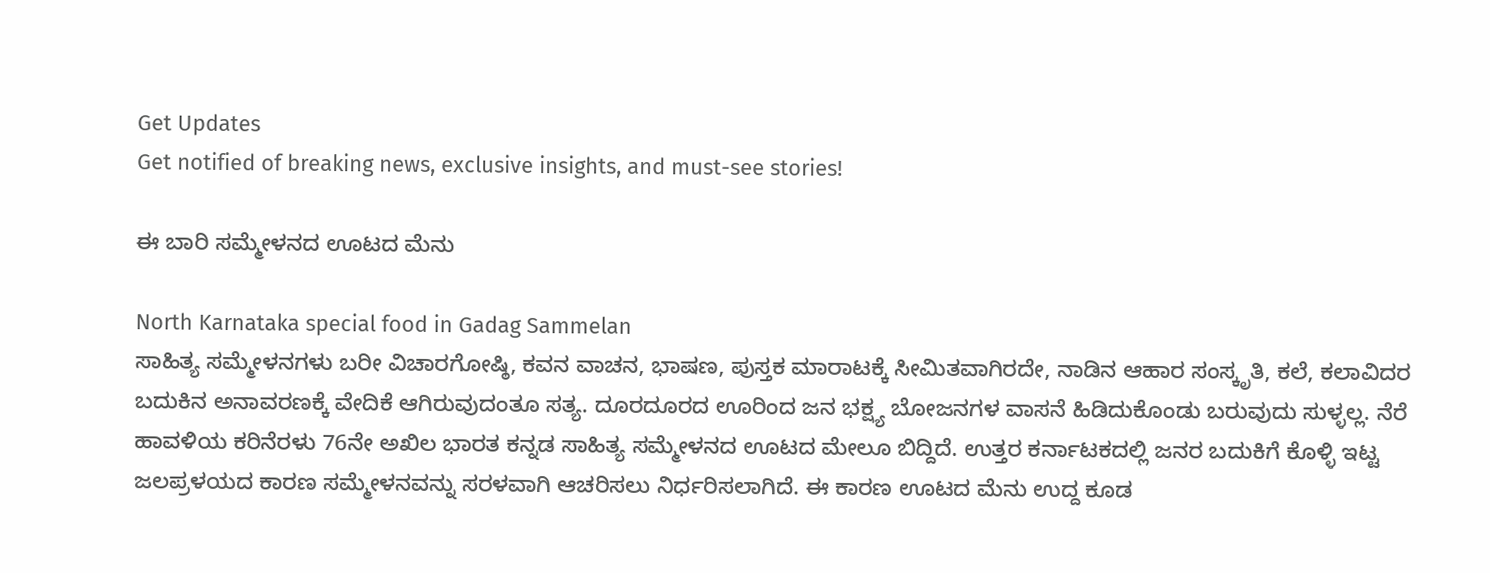Get Updates
Get notified of breaking news, exclusive insights, and must-see stories!

ಈ ಬಾರಿ ಸಮ್ಮೇಳನದ ಊಟದ ಮೆನು

North Karnataka special food in Gadag Sammelan
ಸಾಹಿತ್ಯ ಸಮ್ಮೇಳನಗಳು ಬರೀ ವಿಚಾರಗೋಷ್ಠಿ, ಕವನ ವಾಚನ, ಭಾಷಣ, ಪುಸ್ತಕ ಮಾರಾಟಕ್ಕೆ ಸೀಮಿತವಾಗಿರದೇ, ನಾಡಿನ ಆಹಾರ ಸಂಸ್ಕೃತಿ, ಕಲೆ, ಕಲಾವಿದರ ಬದುಕಿನ ಅನಾವರಣಕ್ಕೆ ವೇದಿಕೆ ಆಗಿರುವುದಂತೂ ಸತ್ಯ. ದೂರದೂರದ ಊರಿಂದ ಜನ ಭಕ್ಷ್ಯ ಬೋಜನಗಳ ವಾಸನೆ ಹಿಡಿದುಕೊಂಡು ಬರುವುದು ಸುಳ್ಳಲ್ಲ. ನೆರೆ ಹಾವಳಿಯ ಕರಿನೆರಳು 76ನೇ ಅಖಿಲ ಭಾರತ ಕನ್ನಡ ಸಾಹಿತ್ಯ ಸಮ್ಮೇಳನದ ಊಟದ ಮೇಲೂ ಬಿದ್ದಿದೆ. ಉತ್ತರ ಕರ್ನಾಟಕದಲ್ಲಿ ಜನರ ಬದುಕಿಗೆ ಕೊಳ್ಳಿ ಇಟ್ಟ ಜಲಪ್ರಳಯದ ಕಾರಣ ಸಮ್ಮೇಳನವನ್ನು ಸರಳವಾಗಿ ಆಚರಿಸಲು ನಿರ್ಧರಿಸಲಾಗಿದೆ. ಈ ಕಾರಣ ಊಟದ ಮೆನು ಉದ್ದ ಕೂಡ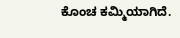ಕೊಂಚ ಕಮ್ಮಿಯಾಗಿದೆ.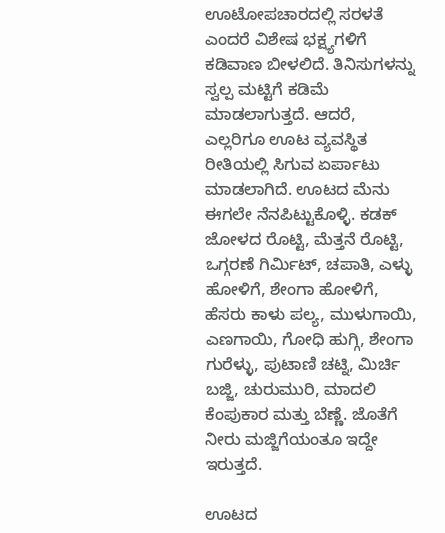ಊಟೋಪಚಾರದಲ್ಲಿ ಸರಳತೆ ಎಂದರೆ ವಿಶೇಷ ಭಕ್ಷ್ಯಗಳಿಗೆ ಕಡಿವಾಣ ಬೀಳಲಿದೆ. ತಿನಿಸುಗಳನ್ನು ಸ್ವಲ್ಪ ಮಟ್ಟಿಗೆ ಕಡಿಮೆ ಮಾಡಲಾಗುತ್ತದೆ. ಆದರೆ, ಎಲ್ಲರಿಗೂ ಊಟ ವ್ಯವಸ್ಥಿತ ರೀತಿಯಲ್ಲಿ ಸಿಗುವ ಏರ್ಪಾಟು ಮಾಡಲಾಗಿದೆ. ಊಟದ ಮೆನು ಈಗಲೇ ನೆನಪಿಟ್ಟುಕೊಳ್ಳಿ. ಕಡಕ್ ಜೋಳದ ರೊಟ್ಟಿ, ಮೆತ್ತನೆ ರೊಟ್ಟಿ, ಒಗ್ಗರಣೆ ಗಿರ್ಮಿಟ್, ಚಪಾತಿ, ಎಳ್ಳು ಹೋಳಿಗೆ, ಶೇಂಗಾ ಹೋಳಿಗೆ, ಹೆಸರು ಕಾಳು ಪಲ್ಯ, ಮುಳುಗಾಯಿ, ಎಣಗಾಯಿ, ಗೋಧಿ ಹುಗ್ಗಿ, ಶೇಂಗಾ ಗುರೆಳ್ಳು, ಪುಟಾಣಿ ಚಟ್ನಿ, ಮಿರ್ಚಿ ಬಜ್ಜಿ, ಚುರುಮುರಿ, ಮಾದಲಿ ಕೆಂಪುಕಾರ ಮತ್ತು ಬೆಣ್ಣೆ. ಜೊತೆಗೆ ನೀರು ಮಜ್ಜಿಗೆಯಂತೂ ಇದ್ದೇ ಇರುತ್ತದೆ.

ಊಟದ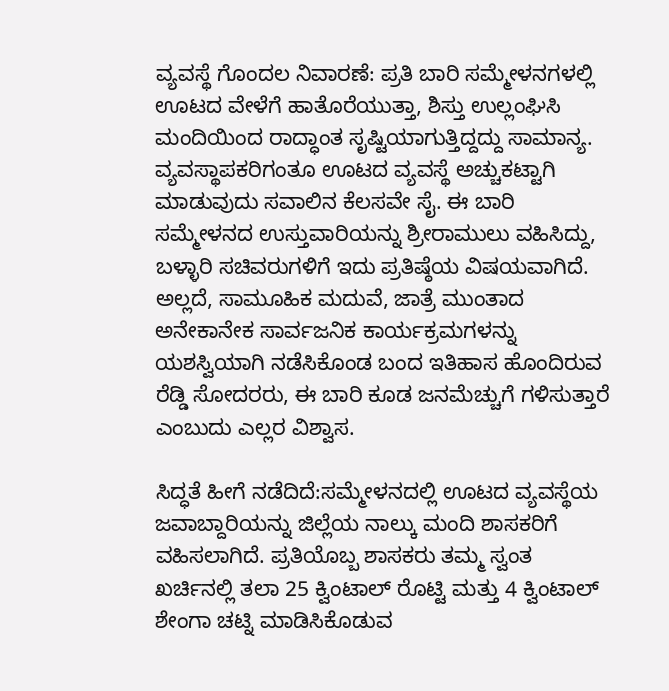ವ್ಯವಸ್ಥೆ ಗೊಂದಲ ನಿವಾರಣೆ: ಪ್ರತಿ ಬಾರಿ ಸಮ್ಮೇಳನಗಳಲ್ಲಿ ಊಟದ ವೇಳೆಗೆ ಹಾತೊರೆಯುತ್ತಾ, ಶಿಸ್ತು ಉಲ್ಲಂಘಿಸಿ ಮಂದಿಯಿಂದ ರಾದ್ಧಾಂತ ಸೃಷ್ಟಿಯಾಗುತ್ತಿದ್ದದ್ದು ಸಾಮಾನ್ಯ. ವ್ಯವಸ್ಥಾಪಕರಿಗಂತೂ ಊಟದ ವ್ಯವಸ್ಥೆ ಅಚ್ಚುಕಟ್ಟಾಗಿ ಮಾಡುವುದು ಸವಾಲಿನ ಕೆಲಸವೇ ಸೈ. ಈ ಬಾರಿ ಸಮ್ಮೇಳನದ ಉಸ್ತುವಾರಿಯನ್ನು ಶ್ರೀರಾಮುಲು ವಹಿಸಿದ್ದು, ಬಳ್ಳಾರಿ ಸಚಿವರುಗಳಿಗೆ ಇದು ಪ್ರತಿಷ್ಠೆಯ ವಿಷಯವಾಗಿದೆ. ಅಲ್ಲದೆ, ಸಾಮೂಹಿಕ ಮದುವೆ, ಜಾತ್ರೆ ಮುಂತಾದ ಅನೇಕಾನೇಕ ಸಾರ್ವಜನಿಕ ಕಾರ್ಯಕ್ರಮಗಳನ್ನು ಯಶಸ್ವಿಯಾಗಿ ನಡೆಸಿಕೊಂಡ ಬಂದ ಇತಿಹಾಸ ಹೊಂದಿರುವ ರೆಡ್ಡಿ ಸೋದರರು, ಈ ಬಾರಿ ಕೂಡ ಜನಮೆಚ್ಚುಗೆ ಗಳಿಸುತ್ತಾರೆ ಎಂಬುದು ಎಲ್ಲರ ವಿಶ್ವಾಸ.

ಸಿದ್ಧತೆ ಹೀಗೆ ನಡೆದಿದೆ:ಸಮ್ಮೇಳನದಲ್ಲಿ ಊಟದ ವ್ಯವಸ್ಥೆಯ ಜವಾಬ್ದಾರಿಯನ್ನು ಜಿಲ್ಲೆಯ ನಾಲ್ಕು ಮಂದಿ ಶಾಸಕರಿಗೆ ವಹಿಸಲಾಗಿದೆ. ಪ್ರತಿಯೊಬ್ಬ ಶಾಸಕರು ತಮ್ಮ ಸ್ವಂತ ಖರ್ಚಿನಲ್ಲಿ ತಲಾ 25 ಕ್ವಿಂಟಾಲ್ ರೊಟ್ಟಿ ಮತ್ತು 4 ಕ್ವಿಂಟಾಲ್ ಶೇಂಗಾ ಚಟ್ನಿ ಮಾಡಿಸಿಕೊಡುವ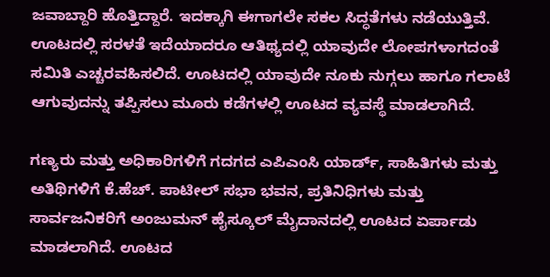ಜವಾಬ್ದಾರಿ ಹೊತ್ತಿದ್ದಾರೆ. ಇದಕ್ಕಾಗಿ ಈಗಾಗಲೇ ಸಕಲ ಸಿದ್ಧತೆಗಳು ನಡೆಯುತ್ತಿವೆ. ಊಟದಲ್ಲಿ ಸರಳತೆ ಇದೆಯಾದರೂ ಆತಿಥ್ಯದಲ್ಲಿ ಯಾವುದೇ ಲೋಪಗಳಾಗದಂತೆ ಸಮಿತಿ ಎಚ್ಚರವಹಿಸಲಿದೆ. ಊಟದಲ್ಲಿ ಯಾವುದೇ ನೂಕು ನುಗ್ಗಲು ಹಾಗೂ ಗಲಾಟೆ ಆಗುವುದನ್ನು ತಪ್ಪಿಸಲು ಮೂರು ಕಡೆಗಳಲ್ಲಿ ಊಟದ ವ್ಯವಸ್ಥೆ ಮಾಡಲಾಗಿದೆ.

ಗಣ್ಯರು ಮತ್ತು ಅಧಿಕಾರಿಗಳಿಗೆ ಗದಗದ ಎಪಿಎಂಸಿ ಯಾರ್ಡ್, ಸಾಹಿತಿಗಳು ಮತ್ತು ಅತಿಥಿಗಳಿಗೆ ಕೆ.ಹೆಚ್. ಪಾಟೀಲ್ ಸಭಾ ಭವನ, ಪ್ರತಿನಿಧಿಗಳು ಮತ್ತು ಸಾರ್ವಜನಿಕರಿಗೆ ಅಂಜುಮನ್ ಹೈಸ್ಕೂಲ್ ಮೈದಾನದಲ್ಲಿ ಊಟದ ಏರ್ಪಾಡು ಮಾಡಲಾಗಿದೆ. ಊಟದ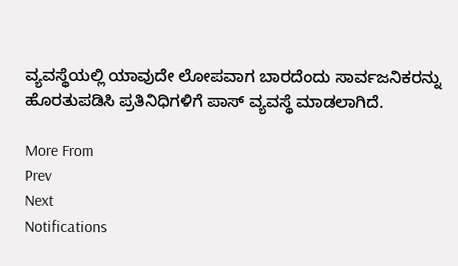ವ್ಯವಸ್ಥೆಯಲ್ಲಿ ಯಾವುದೇ ಲೋಪವಾಗ ಬಾರದೆಂದು ಸಾರ್ವಜನಿಕರನ್ನು ಹೊರತುಪಡಿಸಿ ಪ್ರತಿನಿಧಿಗಳಿಗೆ ಪಾಸ್ ವ್ಯವಸ್ಥೆ ಮಾಡಲಾಗಿದೆ.

More From
Prev
Next
Notifications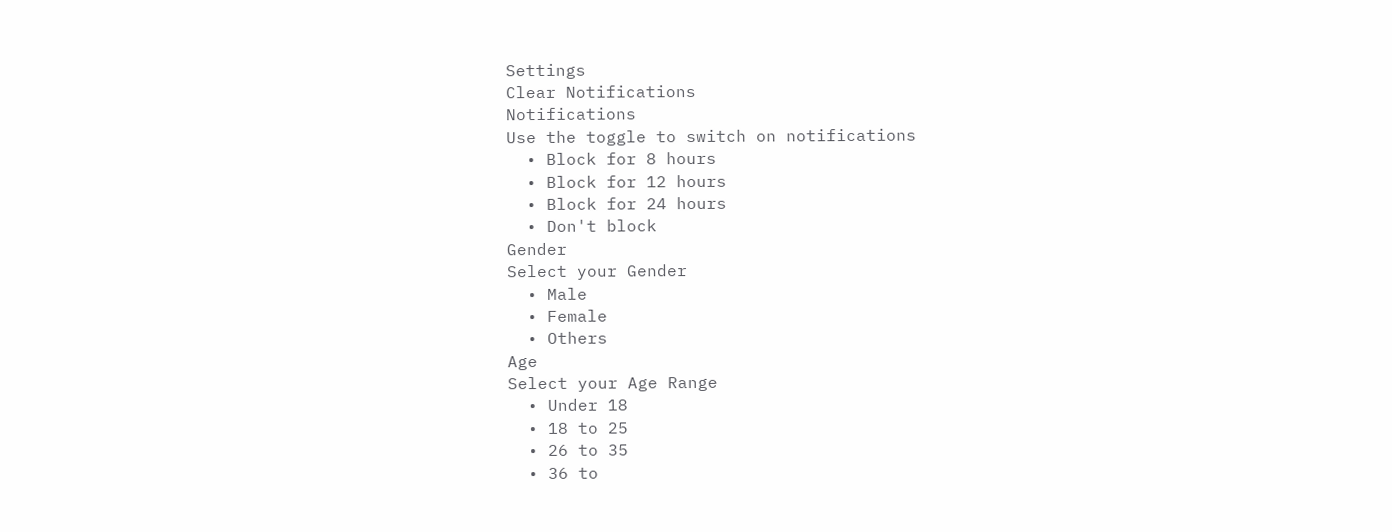Settings
Clear Notifications
Notifications
Use the toggle to switch on notifications
  • Block for 8 hours
  • Block for 12 hours
  • Block for 24 hours
  • Don't block
Gender
Select your Gender
  • Male
  • Female
  • Others
Age
Select your Age Range
  • Under 18
  • 18 to 25
  • 26 to 35
  • 36 to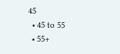45
  • 45 to 55
  • 55+